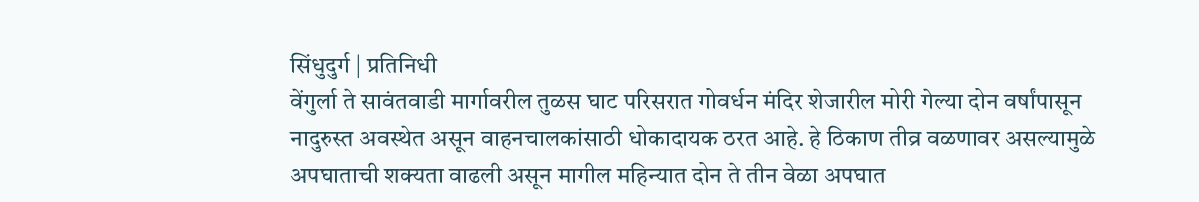सिंधुदुर्ग | प्रतिनिधी
वेंगुर्ला ते सावंतवाडी मार्गावरील तुळस घाट परिसरात गोवर्धन मंदिर शेजारील मोरी गेल्या दोन वर्षांपासून नादुरुस्त अवस्थेत असून वाहनचालकांसाठी धोकादायक ठरत आहे. हे ठिकाण तीव्र वळणावर असल्यामुळे अपघाताची शक्यता वाढली असून मागील महिन्यात दोन ते तीन वेळा अपघात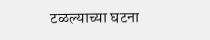टळल्याच्या घटना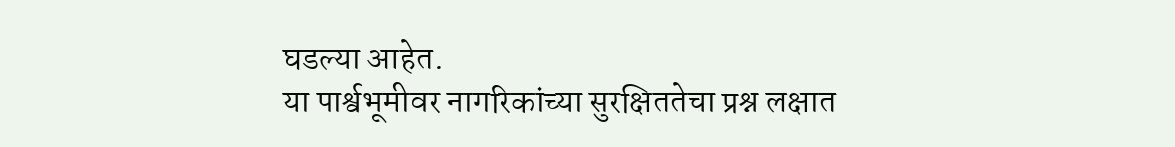घडल्या आहेत.
या पार्श्वभूमीवर नागरिकांच्या सुरक्षिततेचा प्रश्न लक्षात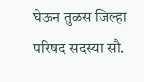घेऊन तुळस जिल्हा परिषद सदस्या सौ.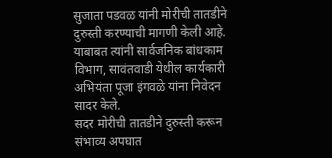सुजाता पडवळ यांनी मोरीची तातडीने दुरुस्ती करण्याची मागणी केली आहे. याबाबत त्यांनी सार्वजनिक बांधकाम विभाग, सावंतवाडी येथील कार्यकारी अभियंता पूजा इंगवळे यांना निवेदन सादर केले.
सदर मोरीची तातडीने दुरुस्ती करून संभाव्य अपघात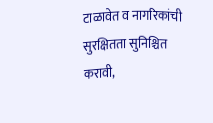टाळावेत व नागरिकांची सुरक्षितता सुनिश्चित करावी,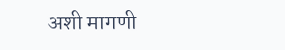अशी मागणी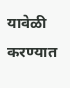यावेळी करण्यात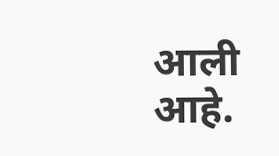आली आहे.